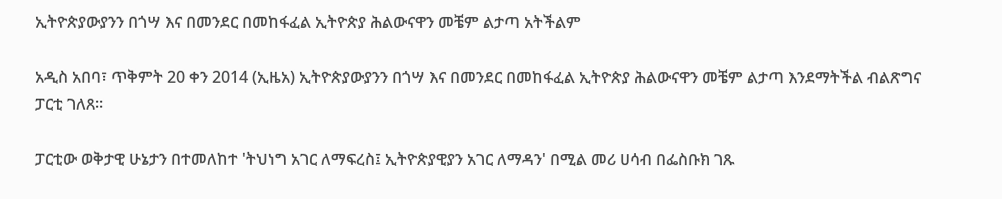ኢትዮጵያውያንን በጎሣ እና በመንደር በመከፋፈል ኢትዮጵያ ሕልውናዋን መቼም ልታጣ አትችልም

አዲስ አበባ፣ ጥቅምት 20 ቀን 2014 (ኢዜአ) ኢትዮጵያውያንን በጎሣ እና በመንደር በመከፋፈል ኢትዮጵያ ሕልውናዋን መቼም ልታጣ እንደማትችል ብልጽግና ፓርቲ ገለጸ።

ፓርቲው ወቅታዊ ሁኔታን በተመለከተ 'ትህነግ አገር ለማፍረስ፤ ኢትዮጵያዊያን አገር ለማዳን' በሚል መሪ ሀሳብ በፌስቡክ ገጹ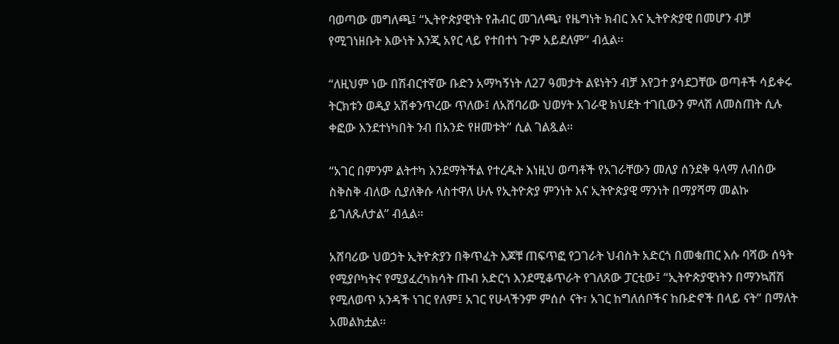ባወጣው መግለጫ፤ “ኢትዮጵያዊነት የሕብር መገለጫ፣ የዜግነት ክብር እና ኢትዮጵያዊ በመሆን ብቻ የሚገነዘቡት እውነት እንጂ አየር ላይ የተበተነ ጉም አይደለም” ብሏል።

“ለዚህም ነው በሽብርተኛው ቡድን አማካኝነት ለ27 ዓመታት ልዩነትን ብቻ እየጋተ ያሳደጋቸው ወጣቶች ሳይቀሩ ትርክቱን ወዲያ አሽቀንጥረው ጥለው፤ ለአሸባሪው ህወሃት አገራዊ ክህደት ተገቢውን ምላሽ ለመስጠት ሲሉ ቀፎው እንደተነካበት ንብ በአንድ የዘመቱት” ሲል ገልጿል።

“አገር በምንም ልትተካ እንደማትችል የተረዱት እነዚህ ወጣቶች የአገራቸውን መለያ ሰንደቅ ዓላማ ለብሰው ስቅስቅ ብለው ሲያለቅሱ ላስተዋለ ሁሉ የኢትዮጵያ ምንነት እና ኢትዮጵያዊ ማንነት በማያሻማ መልኩ ይገለጹለታል” ብሏል።

አሸባሪው ህወኃት ኢትዮጵያን በቅጥፈት እጆቹ ጠፍጥፎ የጋገራት ህብስት አድርጎ በመቁጠር እሱ ባሻው ሰዓት የሚያቦካትና የሚያፈረካክሳት ጡብ አድርጎ እንደሚቆጥራት የገለጸው ፓርቲው፤ “ኢትዮጵያዊነትን በማንኳሸሽ የሚለወጥ አንዳች ነገር የለም፤ አገር የሁላችንም ምሰሶ ናት፣ አገር ከግለሰቦችና ከቡድኖች በላይ ናት” በማለት አመልክቷል።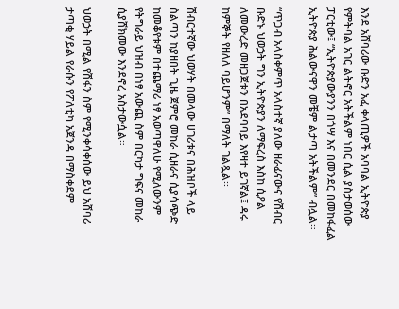እንደ አሸባሪው ቡድን አፈ ቀላጢዎች አባባል ኢትዮጵያ የምትባል አገር ልትኖር አትችልም ነበር ሲል ያስታወሰው ፓርቲው፤ “ኢትዮጵያውያንን በጎሣ እና በመንደር በመከፋፈል ኢትዮጵያ ሕልውናዋን መቼም ልታጣ አትችልም” ብሏል።

“ጥጋብ አላስቀምጥ አላስተኛ ያለው ዘራፊናውና የሽብር ቡድኑ ህወኃት ግን ኢትዮጵያን ለማፍረስ እስከ ሲዖል ለመውረድ መዘጋጀቱን በአደባባይ እየዛተ ይገኛል፤ ዳሩ ከምኞት የዘለለ ባይሆንም” በማለት ገልጿል፡፡

ሽብርተኛው ህወሃት በመላው ሀገሪቱና በሕዝቦች ላይ ስልጣን ከያዘበት ጊዜ ጀምሮ መከራ ሲዘራና ሲያሳጭድ ከመቆየቱም በተጨማሪ ነፃ አወጣዋለሁ የሚለውንም የትግራይ ህዝብ በነፃ አውጪ ስም በርካታ ግፍና መከራ ሲያሸክመው እንደኖረ አስታውሷል።

ህወኃት በሚል የሽፋን ስም የሚንቀሳቀሰው ይህ አሸባሪ ታጣቂ ሃይል የራሱን የፖለቲካ አጀንዳ በማስቀደም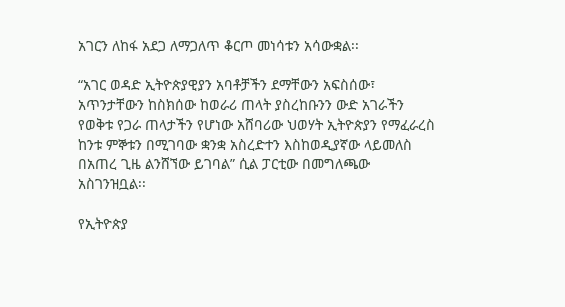አገርን ለከፋ አደጋ ለማጋለጥ ቆርጦ መነሳቱን አሳውቋል፡፡

“አገር ወዳድ ኢትዮጵያዊያን አባቶቻችን ደማቸውን አፍስሰው፣ አጥንታቸውን ከስክሰው ከወራሪ ጠላት ያስረከቡንን ውድ አገራችን የወቅቱ የጋራ ጠላታችን የሆነው አሸባሪው ህወሃት ኢትዮጵያን የማፈራረስ ከንቱ ምኞቱን በሚገባው ቋንቋ አስረድተን እስከወዲያኛው ላይመለስ በአጠረ ጊዜ ልንሸኘው ይገባል” ሲል ፓርቲው በመግለጫው አስገንዝቧል፡፡

የኢትዮጵያ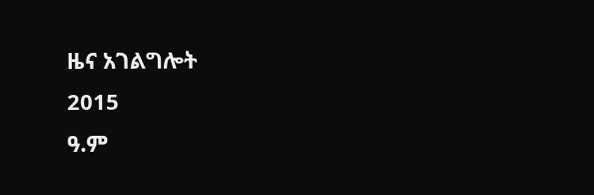ዜና አገልግሎት
2015
ዓ.ም